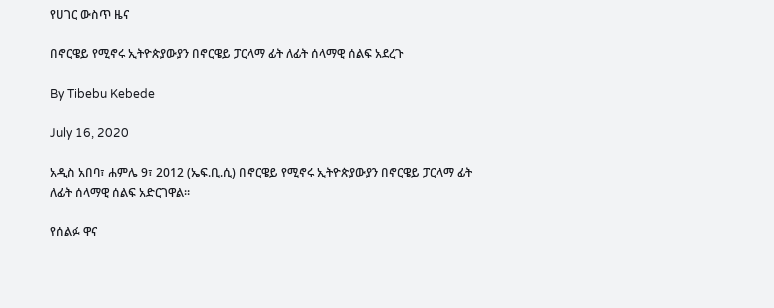የሀገር ውስጥ ዜና

በኖርዌይ የሚኖሩ ኢትዮጵያውያን በኖርዌይ ፓርላማ ፊት ለፊት ሰላማዊ ሰልፍ አደረጉ

By Tibebu Kebede

July 16, 2020

አዲስ አበባ፣ ሐምሌ 9፣ 2012 (ኤፍ.ቢ.ሲ) በኖርዌይ የሚኖሩ ኢትዮጵያውያን በኖርዌይ ፓርላማ ፊት ለፊት ሰላማዊ ሰልፍ አድርገዋል።

የሰልፉ ዋና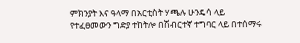ምክንያት እና ዓላማ በአርቲስት ሃጫሉ ሁንዴሳ ላይ የተፈፀመውን ግድያ ተከትሎ በሽብርተኛ ተግባር ላይ በተሰማሩ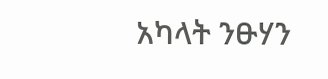አካላት ንፁሃን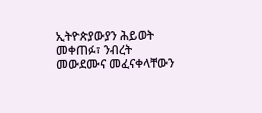ኢትዮጵያውያን ሕይወት መቀጠፉ፣ ንብረት መውደሙና መፈናቀላቸውን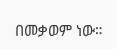በመቃወም ነው።